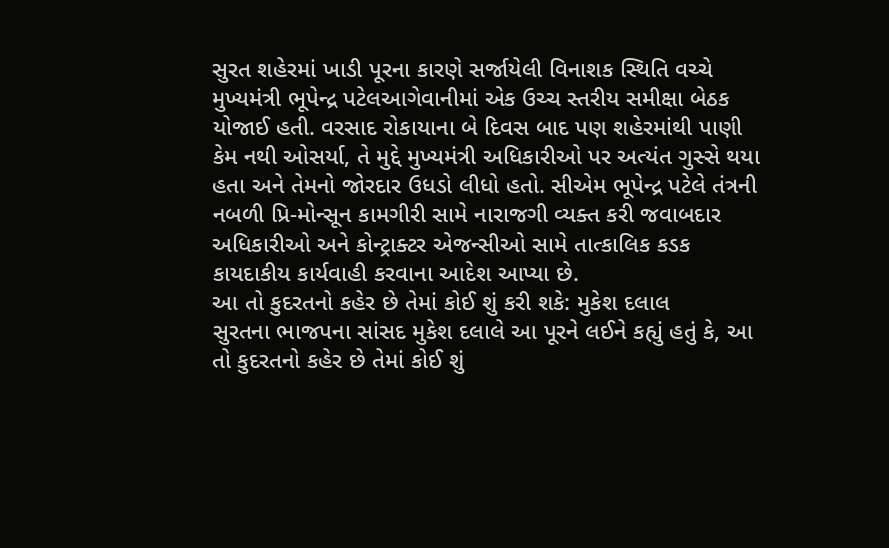સુરત શહેરમાં ખાડી પૂરના કારણે સર્જાયેલી વિનાશક સ્થિતિ વચ્ચે મુખ્યમંત્રી ભૂપેન્દ્ર પટેલઆગેવાનીમાં એક ઉચ્ચ સ્તરીય સમીક્ષા બેઠક યોજાઈ હતી. વરસાદ રોકાયાના બે દિવસ બાદ પણ શહેરમાંથી પાણી કેમ નથી ઓસર્યા, તે મુદ્દે મુખ્યમંત્રી અધિકારીઓ પર અત્યંત ગુસ્સે થયા હતા અને તેમનો જોરદાર ઉધડો લીધો હતો. સીએમ ભૂપેન્દ્ર પટેલે તંત્રની નબળી પ્રિ-મોન્સૂન કામગીરી સામે નારાજગી વ્યક્ત કરી જવાબદાર અધિકારીઓ અને કોન્ટ્રાક્ટર એજન્સીઓ સામે તાત્કાલિક કડક કાયદાકીય કાર્યવાહી કરવાના આદેશ આપ્યા છે.
આ તો કુદરતનો કહેર છે તેમાં કોઈ શું કરી શકે: મુકેશ દલાલ
સુરતના ભાજપના સાંસદ મુકેશ દલાલે આ પૂરને લઈને કહ્યું હતું કે, આ તો કુદરતનો કહેર છે તેમાં કોઈ શું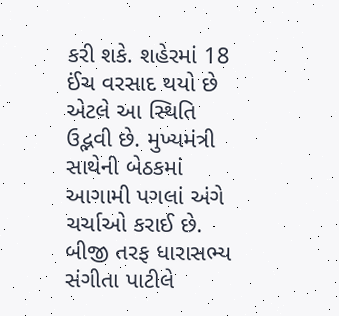કરી શકે. શહેરમાં 18 ઈંચ વરસાદ થયો છે એટલે આ સ્થિતિ ઉદ્ભવી છે. મુખ્યમંત્રી સાથેની બેઠકમાં આગામી પગલાં અંગે ચર્ચાઓ કરાઈ છે. બીજી તરફ ધારાસભ્ય સંગીતા પાટીલે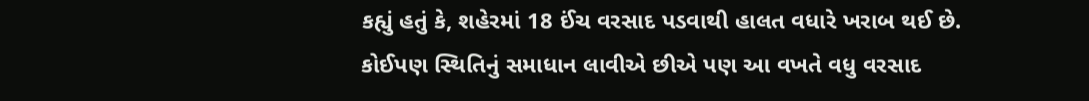કહ્યું હતું કે, શહેરમાં 18 ઈંચ વરસાદ પડવાથી હાલત વધારે ખરાબ થઈ છે. કોઈપણ સ્થિતિનું સમાધાન લાવીએ છીએ પણ આ વખતે વધુ વરસાદ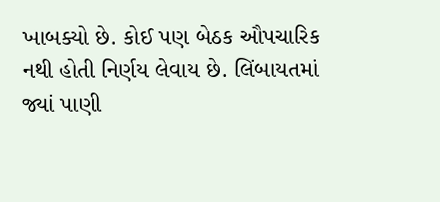ખાબક્યો છે. કોઈ પણ બેઠક ઔપચારિક નથી હોતી નિર્ણય લેવાય છે. લિંબાયતમાં જ્યાં પાણી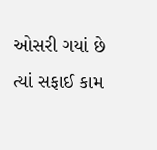ઓસરી ગયાં છે ત્યાં સફાઈ કામ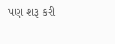પણ શરૂ કરી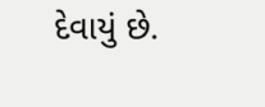દેવાયું છે.